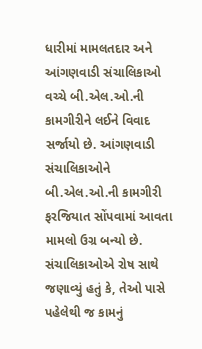ધારીમાં મામલતદાર અને આંગણવાડી સંચાલિકાઓ વચ્ચે બી.એલ.ઓ.ની કામગીરીને લઈને વિવાદ સર્જાયો છે. આંગણવાડી સંચાલિકાઓને બી.એલ.ઓ.ની કામગીરી ફરજિયાત સોંપવામાં આવતા મામલો ઉગ્ર બન્યો છે. સંચાલિકાઓએ રોષ સાથે જણાવ્યું હતું કે, તેઓ પાસે પહેલેથી જ કામનું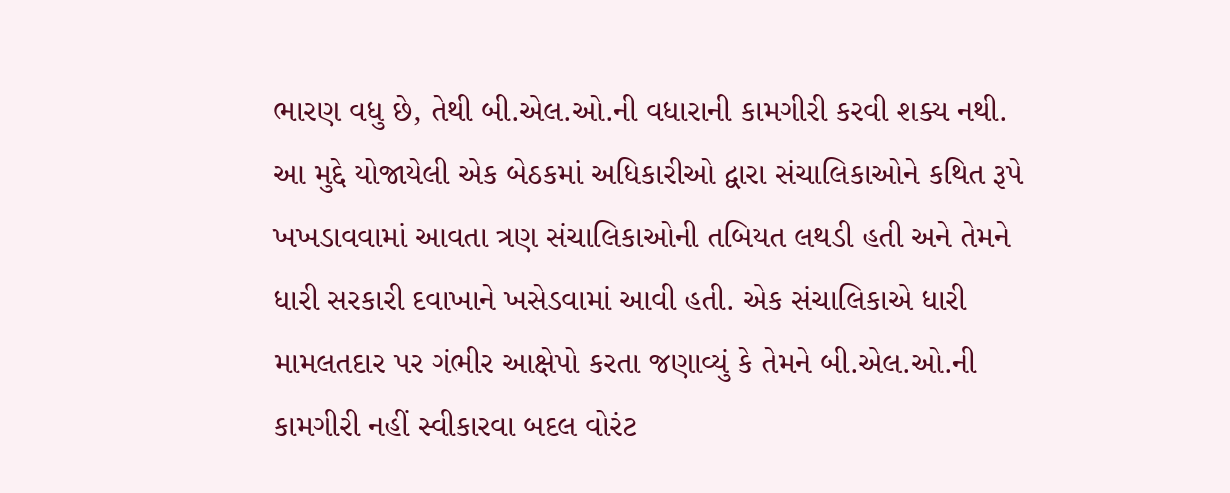ભારણ વધુ છે, તેથી બી.એલ.ઓ.ની વધારાની કામગીરી કરવી શક્ય નથી. આ મુદ્દે યોજાયેલી એક બેઠકમાં અધિકારીઓ દ્વારા સંચાલિકાઓને કથિત રૂપે ખખડાવવામાં આવતા ત્રણ સંચાલિકાઓની તબિયત લથડી હતી અને તેમને ધારી સરકારી દવાખાને ખસેડવામાં આવી હતી. એક સંચાલિકાએ ધારી મામલતદાર પર ગંભીર આક્ષેપો કરતા જણાવ્યું કે તેમને બી.એલ.ઓ.ની કામગીરી નહીં સ્વીકારવા બદલ વોરંટ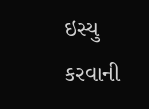ઇસ્યુ કરવાની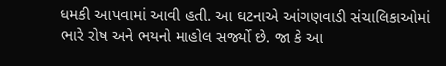ધમકી આપવામાં આવી હતી. આ ઘટનાએ આંગણવાડી સંચાલિકાઓમાં ભારે રોષ અને ભયનો માહોલ સર્જ્યો છે. જા કે આ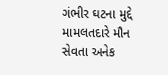ગંભીર ઘટના મુદ્દે મામલતદારે મૌન સેવતા અનેક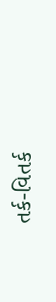તર્ક-વિતર્ક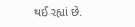થઈ રહ્યાં છે.